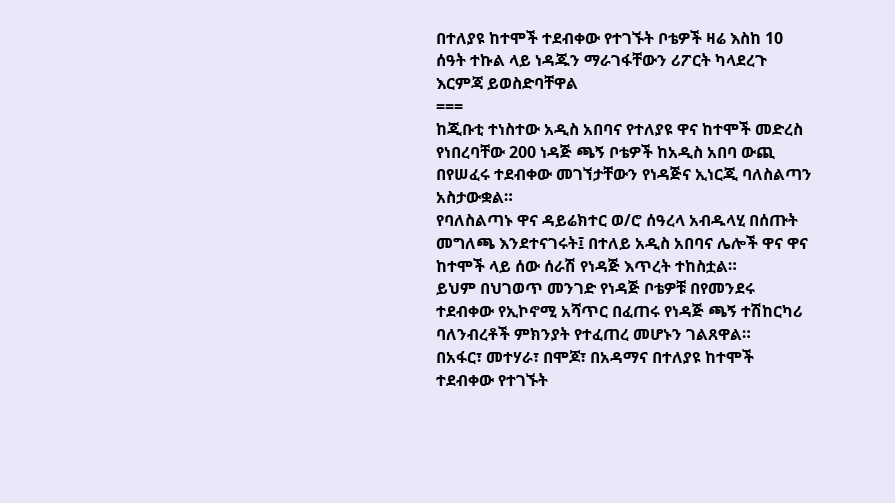በተለያዩ ከተሞች ተደብቀው የተገኙት ቦቴዎች ዛሬ እስከ 10 ሰዓት ተኩል ላይ ነዳጁን ማራገፋቸውን ሪፖርት ካላደረጉ እርምጃ ይወስድባቸዋል
===
ከጂቡቲ ተነስተው አዲስ አበባና የተለያዩ ዋና ከተሞች መድረስ የነበረባቸው 200 ነዳጅ ጫኝ ቦቴዎች ከአዲስ አበባ ውጪ በየሠፈሩ ተደብቀው መገኘታቸውን የነዳጅና ኢነርጂ ባለስልጣን አስታውቋል።
የባለስልጣኑ ዋና ዳይሬክተር ወ/ሮ ሰዓረላ አብዱላሂ በሰጡት መግለጫ እንደተናገሩት፤ በተለይ አዲስ አበባና ሌሎች ዋና ዋና ከተሞች ላይ ሰው ሰራሽ የነዳጅ እጥረት ተከስቷል።
ይህም በህገወጥ መንገድ የነዳጅ ቦቴዎቹ በየመንደሩ ተደብቀው የኢኮኖሚ አሻጥር በፈጠሩ የነዳጅ ጫኝ ተሽከርካሪ ባለንብረቶች ምክንያት የተፈጠረ መሆኑን ገልጸዋል።
በአፋር፣ መተሃራ፣ በሞጆ፣ በአዳማና በተለያዩ ከተሞች ተደብቀው የተገኙት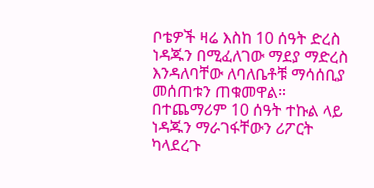ቦቴዎች ዛሬ እስከ 10 ሰዓት ድረስ ነዳጁን በሚፈለገው ማደያ ማድረስ እንዳለባቸው ለባለቤቶቹ ማሳሰቢያ መሰጠቱን ጠቁመዋል።
በተጨማሪም 10 ሰዓት ተኩል ላይ ነዳጁን ማራገፋቸውን ሪፖርት ካላደረጉ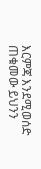እርምጃ እንደሚወሰድ ጠቁመው ይህንን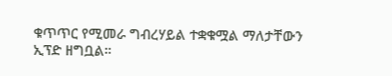ቁጥጥር የሚመራ ግብረሃይል ተቋቁሟል ማለታቸውን ኢፕድ ዘግቧል።